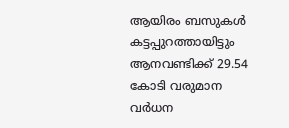ആയിരം ബസുകള്‍ കട്ടപ്പുറത്തായിട്ടും ആനവണ്ടിക്ക് 29.54 കോടി വരുമാന വര്‍ധന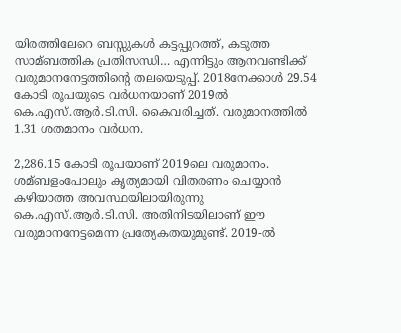യിരത്തിലേറെ ബസ്സുകള്‍ കട്ടപ്പുറത്ത്, കടുത്ത സാമ്ബത്തിക പ്രതിസന്ധി… എന്നിട്ടും ആനവണ്ടിക്ക് വരുമാനനേട്ടത്തിന്റെ തലയെടുപ്പ്. 2018നേക്കാള്‍ 29.54 കോടി രൂപയുടെ വര്‍ധനയാണ് 2019ല്‍ കെ.എസ്.ആര്‍.ടി.സി. കൈവരിച്ചത്. വരുമാനത്തില്‍ 1.31 ശതമാനം വര്‍ധന.

2,286.15 കോടി രൂപയാണ് 2019ലെ വരുമാനം. ശമ്ബളംപോലും കൃത്യമായി വിതരണം ചെയ്യാന്‍ കഴിയാത്ത അവസ്ഥയിലായിരുന്നു കെ.എസ്.ആര്‍.ടി.സി. അതിനിടയിലാണ് ഈ വരുമാനനേട്ടമെന്ന പ്രത്യേകതയുമുണ്ട്. 2019-ല്‍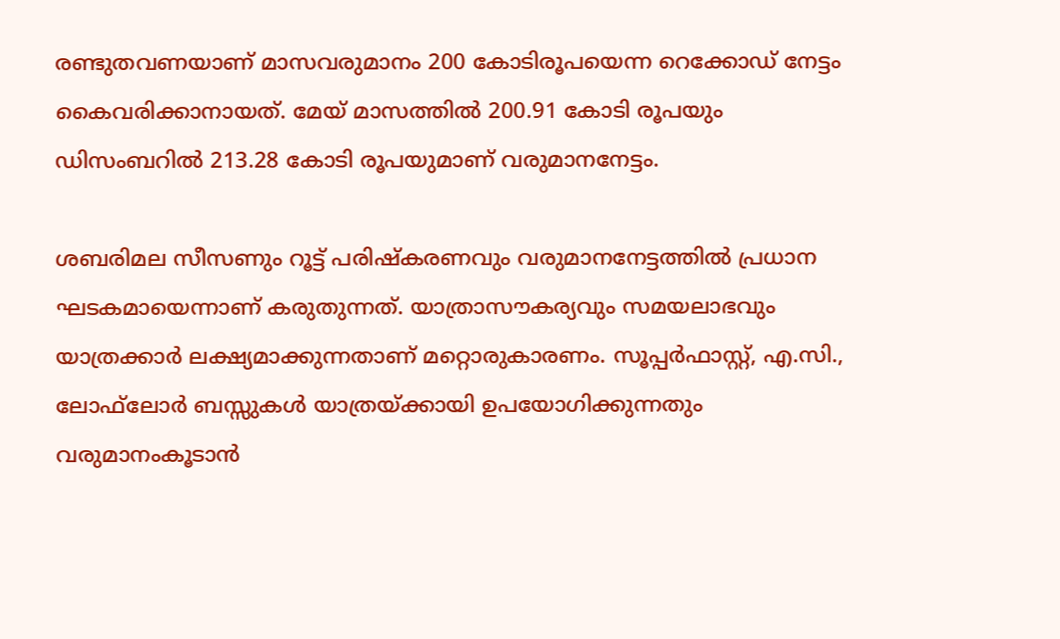രണ്ടുതവണയാണ് മാസവരുമാനം 200 കോടിരൂപയെന്ന റെക്കോഡ് നേട്ടം കൈവരിക്കാനായത്. മേയ് മാസത്തില്‍ 200.91 കോടി രൂപയും ഡിസംബറില്‍ 213.28 കോടി രൂപയുമാണ് വരുമാനനേട്ടം.

ശബരിമല സീസണും റൂട്ട് പരിഷ്‌കരണവും വരുമാനനേട്ടത്തില്‍ പ്രധാന ഘടകമായെന്നാണ് കരുതുന്നത്. യാത്രാസൗകര്യവും സമയലാഭവും യാത്രക്കാര്‍ ലക്ഷ്യമാക്കുന്നതാണ് മറ്റൊരുകാരണം. സൂപ്പര്‍ഫാസ്റ്റ്, എ.സി., ലോഫ്‌ലോര്‍ ബസ്സുകള്‍ യാത്രയ്ക്കായി ഉപയോഗിക്കുന്നതും വരുമാനംകൂടാന്‍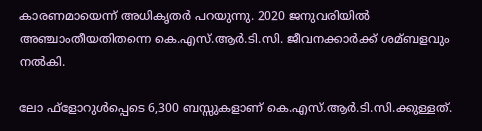കാരണമായെന്ന് അധികൃതര്‍ പറയുന്നു. 2020 ജനുവരിയില്‍ അഞ്ചാംതീയതിതന്നെ കെ.എസ്.ആര്‍.ടി.സി. ജീവനക്കാര്‍ക്ക് ശമ്ബളവും നല്‍കി.

ലോ ഫ്‌ളോറുള്‍പ്പെടെ 6,300 ബസ്സുകളാണ് കെ.എസ്.ആര്‍.ടി.സി.ക്കുള്ളത്.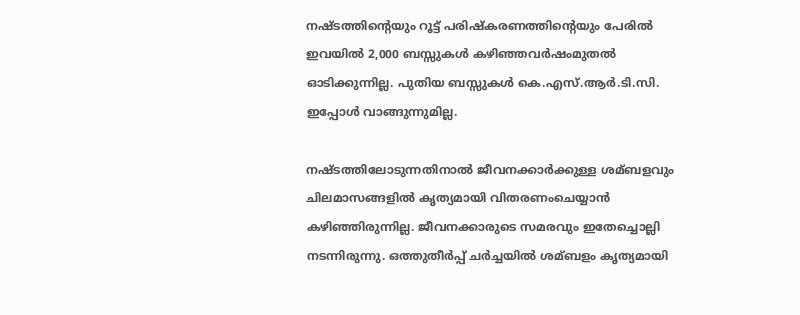നഷ്ടത്തിന്റെയും റൂട്ട് പരിഷ്‌കരണത്തിന്റെയും പേരില്‍ ഇവയില്‍ 2,000 ബസ്സുകള്‍ കഴിഞ്ഞവര്‍ഷംമുതല്‍ ഓടിക്കുന്നില്ല. പുതിയ ബസ്സുകള്‍ കെ.എസ്.ആര്‍.ടി.സി. ഇപ്പോള്‍ വാങ്ങുന്നുമില്ല.

നഷ്ടത്തിലോടുന്നതിനാല്‍ ജീവനക്കാര്‍ക്കുള്ള ശമ്ബളവും ചിലമാസങ്ങളില്‍ കൃത്യമായി വിതരണംചെയ്യാന്‍ കഴിഞ്ഞിരുന്നില്ല. ജീവനക്കാരുടെ സമരവും ഇതേച്ചൊല്ലി നടന്നിരുന്നു. ഒത്തുതീര്‍പ്പ് ചര്‍ച്ചയില്‍ ശമ്ബളം കൃത്യമായി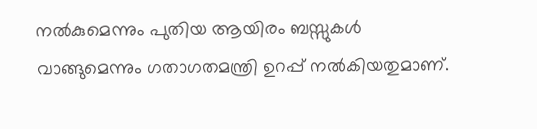നല്‍കുമെന്നും പുതിയ ആയിരം ബസ്സുകള്‍ വാങ്ങുമെന്നും ഗതാഗതമന്ത്രി ഉറപ്പ് നല്‍കിയതുമാണ്.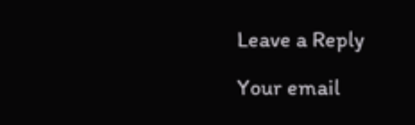Leave a Reply

Your email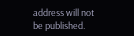address will not be published.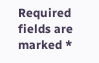Required fields are marked *